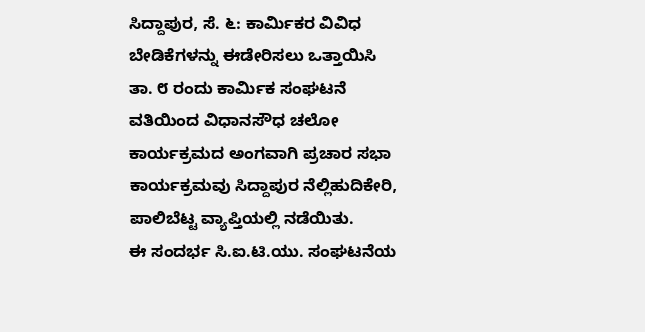ಸಿದ್ದಾಪುರ, ಸೆ. ೬: ಕಾರ್ಮಿಕರ ವಿವಿಧ ಬೇಡಿಕೆಗಳನ್ನು ಈಡೇರಿಸಲು ಒತ್ತಾಯಿಸಿ ತಾ. ೮ ರಂದು ಕಾರ್ಮಿಕ ಸಂಘಟನೆ ವತಿಯಿಂದ ವಿಧಾನಸೌಧ ಚಲೋ ಕಾರ್ಯಕ್ರಮದ ಅಂಗವಾಗಿ ಪ್ರಚಾರ ಸಭಾ ಕಾರ್ಯಕ್ರಮವು ಸಿದ್ದಾಪುರ ನೆಲ್ಲಿಹುದಿಕೇರಿ, ಪಾಲಿಬೆಟ್ಟ ವ್ಯಾಪ್ತಿಯಲ್ಲಿ ನಡೆಯಿತು.
ಈ ಸಂದರ್ಭ ಸಿ.ಐ.ಟಿ.ಯು. ಸಂಘಟನೆಯ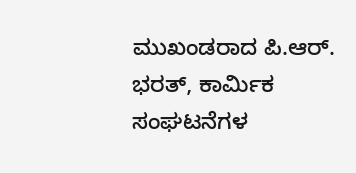ಮುಖಂಡರಾದ ಪಿ.ಆರ್. ಭರತ್, ಕಾರ್ಮಿಕ ಸಂಘಟನೆಗಳ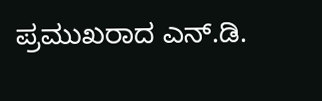ಪ್ರಮುಖರಾದ ಎನ್.ಡಿ.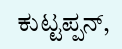ಕುಟ್ಟಪ್ಪನ್,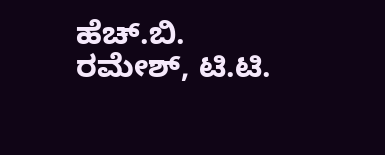ಹೆಚ್.ಬಿ. ರಮೇಶ್, ಟಿ.ಟಿ.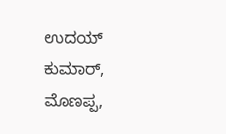ಉದಯ್ ಕುಮಾರ್, ಮೊಣಪ್ಪ,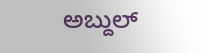ಅಬ್ದುಲ್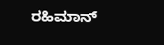ರಹಿಮಾನ್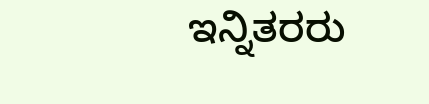ಇನ್ನಿತರರು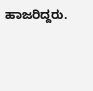ಹಾಜರಿದ್ದರು.